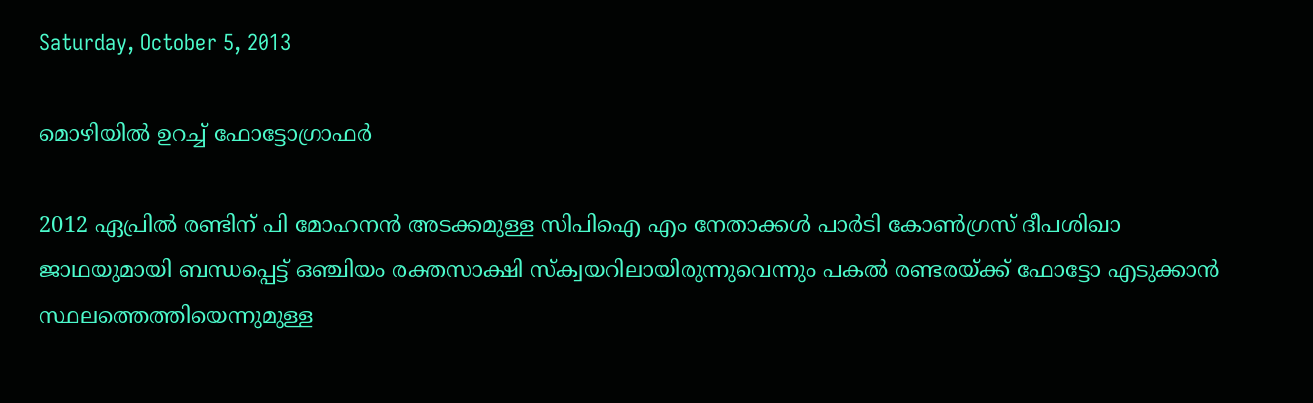Saturday, October 5, 2013

മൊഴിയില്‍ ഉറച്ച് ഫോട്ടോഗ്രാഫര്‍

2012 ഏപ്രില്‍ രണ്ടിന് പി മോഹനന്‍ അടക്കമുള്ള സിപിഐ എം നേതാക്കള്‍ പാര്‍ടി കോണ്‍ഗ്രസ് ദീപശിഖാ ജാഥയുമായി ബന്ധപ്പെട്ട് ഒഞ്ചിയം രക്തസാക്ഷി സ്ക്വയറിലായിരുന്നുവെന്നും പകല്‍ രണ്ടരയ്ക്ക് ഫോട്ടോ എടുക്കാന്‍ സ്ഥലത്തെത്തിയെന്നുമുള്ള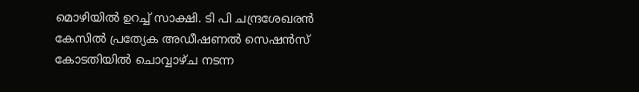മൊഴിയില്‍ ഉറച്ച് സാക്ഷി. ടി പി ചന്ദ്രശേഖരന്‍ കേസില്‍ പ്രത്യേക അഡീഷണല്‍ സെഷന്‍സ് കോടതിയില്‍ ചൊവ്വാഴ്ച നടന്ന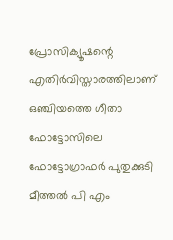പ്രോസിക്യൂഷന്റെ എതിര്‍വിസ്താരത്തിലാണ് ഒഞ്ചിയത്തെ ഗീതാ ഫോട്ടോസിലെ ഫോട്ടോഗ്രാഫര്‍ പുതുക്കുടി മീത്തല്‍ പി എം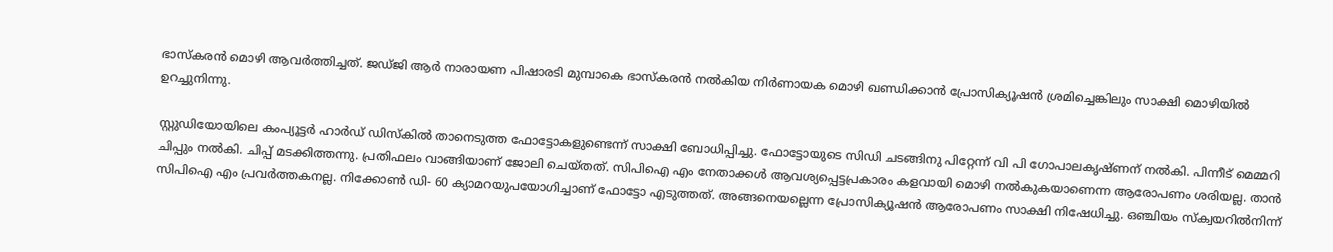ഭാസ്കരന്‍ മൊഴി ആവര്‍ത്തിച്ചത്. ജഡ്ജി ആര്‍ നാരായണ പിഷാരടി മുമ്പാകെ ഭാസ്കരന്‍ നല്‍കിയ നിര്‍ണായക മൊഴി ഖണ്ഡിക്കാന്‍ പ്രോസിക്യൂഷന്‍ ശ്രമിച്ചെങ്കിലും സാക്ഷി മൊഴിയില്‍ ഉറച്ചുനിന്നു.

സ്റ്റുഡിയോയിലെ കംപ്യൂട്ടര്‍ ഹാര്‍ഡ് ഡിസ്കില്‍ താനെടുത്ത ഫോട്ടോകളുണ്ടെന്ന് സാക്ഷി ബോധിപ്പിച്ചു. ഫോട്ടോയുടെ സിഡി ചടങ്ങിനു പിറ്റേന്ന് വി പി ഗോപാലകൃഷ്ണന് നല്‍കി. പിന്നീട് മെമ്മറി ചിപ്പും നല്‍കി. ചിപ്പ് മടക്കിത്തന്നു. പ്രതിഫലം വാങ്ങിയാണ് ജോലി ചെയ്തത്. സിപിഐ എം നേതാക്കള്‍ ആവശ്യപ്പെട്ടപ്രകാരം കളവായി മൊഴി നല്‍കുകയാണെന്ന ആരോപണം ശരിയല്ല. താന്‍ സിപിഐ എം പ്രവര്‍ത്തകനല്ല. നിക്കോണ്‍ ഡി- 60 ക്യാമറയുപയോഗിച്ചാണ് ഫോട്ടോ എടുത്തത്. അങ്ങനെയല്ലെന്ന പ്രോസിക്യൂഷന്‍ ആരോപണം സാക്ഷി നിഷേധിച്ചു. ഒഞ്ചിയം സ്ക്വയറില്‍നിന്ന്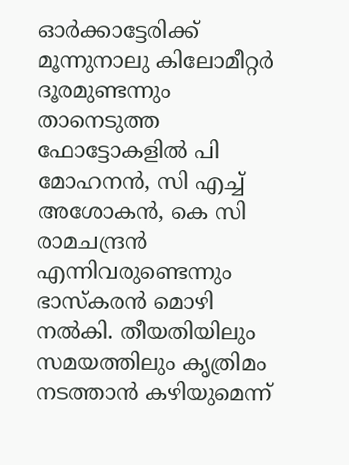ഓര്‍ക്കാട്ടേരിക്ക് മൂന്നുനാലു കിലോമീറ്റര്‍ ദൂരമുണ്ടന്നും താനെടുത്ത ഫോട്ടോകളില്‍ പി മോഹനന്‍, സി എച്ച് അശോകന്‍, കെ സി രാമചന്ദ്രന്‍ എന്നിവരുണ്ടെന്നും ഭാസ്കരന്‍ മൊഴി നല്‍കി. തീയതിയിലും സമയത്തിലും കൃത്രിമം നടത്താന്‍ കഴിയുമെന്ന്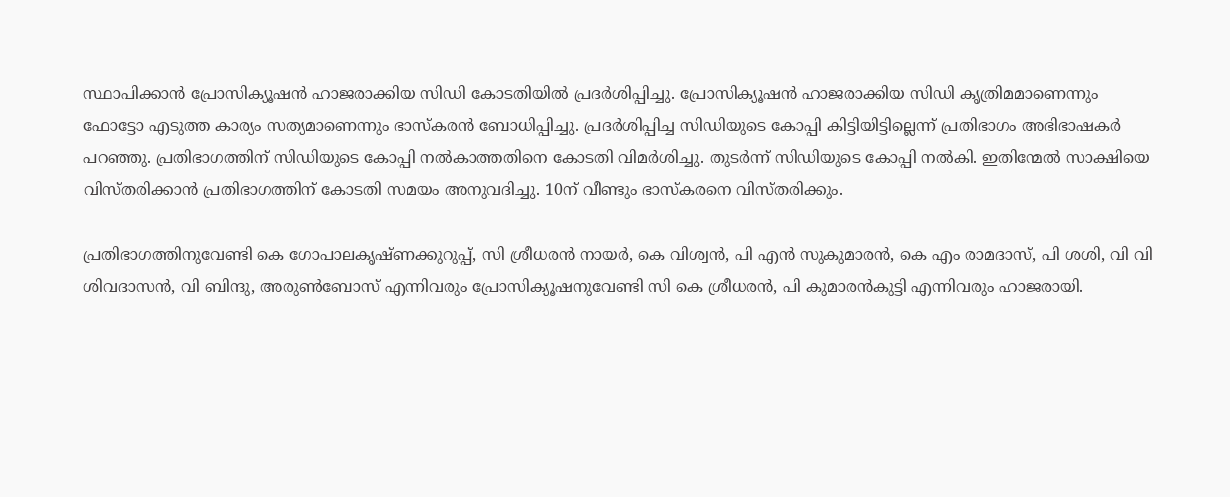സ്ഥാപിക്കാന്‍ പ്രോസിക്യൂഷന്‍ ഹാജരാക്കിയ സിഡി കോടതിയില്‍ പ്രദര്‍ശിപ്പിച്ചു. പ്രോസിക്യൂഷന്‍ ഹാജരാക്കിയ സിഡി കൃത്രിമമാണെന്നും ഫോട്ടോ എടുത്ത കാര്യം സത്യമാണെന്നും ഭാസ്കരന്‍ ബോധിപ്പിച്ചു. പ്രദര്‍ശിപ്പിച്ച സിഡിയുടെ കോപ്പി കിട്ടിയിട്ടില്ലെന്ന് പ്രതിഭാഗം അഭിഭാഷകര്‍ പറഞ്ഞു. പ്രതിഭാഗത്തിന് സിഡിയുടെ കോപ്പി നല്‍കാത്തതിനെ കോടതി വിമര്‍ശിച്ചു. തുടര്‍ന്ന് സിഡിയുടെ കോപ്പി നല്‍കി. ഇതിന്മേല്‍ സാക്ഷിയെ വിസ്തരിക്കാന്‍ പ്രതിഭാഗത്തിന് കോടതി സമയം അനുവദിച്ചു. 10ന് വീണ്ടും ഭാസ്കരനെ വിസ്തരിക്കും.

പ്രതിഭാഗത്തിനുവേണ്ടി കെ ഗോപാലകൃഷ്ണക്കുറുപ്പ്, സി ശ്രീധരന്‍ നായര്‍, കെ വിശ്വന്‍, പി എന്‍ സുകുമാരന്‍, കെ എം രാമദാസ്, പി ശശി, വി വി ശിവദാസന്‍, വി ബിന്ദു, അരുണ്‍ബോസ് എന്നിവരും പ്രോസിക്യൂഷനുവേണ്ടി സി കെ ശ്രീധരന്‍, പി കുമാരന്‍കുട്ടി എന്നിവരും ഹാജരായി.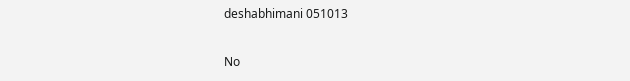deshabhimani 051013

No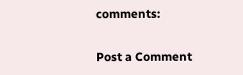comments:

Post a Comment